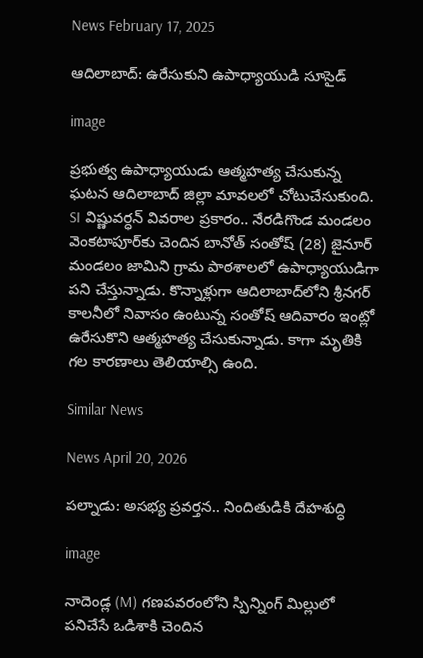News February 17, 2025

ఆదిలాబాద్: ఉరేసుకుని ఉపాధ్యాయుడి సూసైడ్

image

ప్రభుత్వ ఉపాధ్యాయుడు ఆత్మహత్య చేసుకున్న ఘటన ఆదిలాబాద్ జిల్లా మావలలో చోటుచేసుకుంది. SI విష్ణువర్ధన్ వివరాల ప్రకారం.. నేరడిగొండ మండలం వెంకటాపూర్‌కు చెందిన బానోత్ సంతోష్ (28) జైనూర్ మండలం జామిని గ్రామ పాఠశాలలో ఉపాధ్యాయుడిగా పని చేస్తున్నాడు. కొన్నాళ్లుగా ఆదిలాబాద్‌లోని శ్రీనగర్ కాలనీలో నివాసం ఉంటున్న సంతోష్ ఆదివారం ఇంట్లో ఉరేసుకొని ఆత్మహత్య చేసుకున్నాడు. కాగా మృతికి గల కారణాలు తెలియాల్సి ఉంది.

Similar News

News April 20, 2026

పల్నాడు: అసభ్య ప్రవర్తన.. నిందితుడికి దేహశుద్ధి

image

నాదెండ్ల (M) గణపవరంలోని స్పిన్నింగ్ మిల్లులో పనిచేసే ఒడిశాకి చెందిన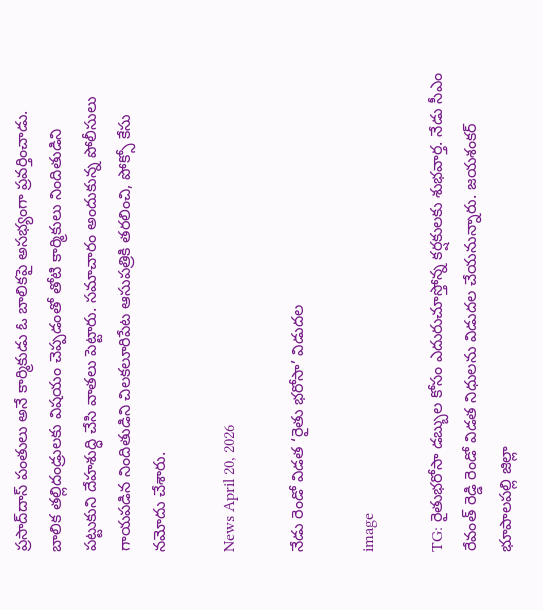ప్రసాద్‌దాస్ పంతులు అనే కార్మికుడు ఓ బాలికపై అసభ్యంగా ప్రవర్తించాడు. బాలిక తల్లిదండ్రులకు విషయం చెప్పడంతో తోటి కార్మికులు నిందితుడిని పట్టుకుని దేహశుద్ధి చేసి వాతలు పెట్టారు. సమాచారం అందుకున్న పోలీసులు గాయపడిన నిందితుడిని చిలకలూరిపేట ఆసుపత్రికి తరలించి, పోక్సో కేసు నమోదు చేశారు.

News April 20, 2026

నేడు రెండో విడత ‘రైతు భరోసా’ విడుదల

image

TG: రైతుభరోసా డబ్బుల కోసం ఎదురుచూస్తోన్న కర్షకులకు శుభవార్త. నేడు సీఎం రేవంత్ రెడ్డి రెండో విడత నిధులను విడుదల చేయనున్నారు. జయశంకర్ భూపాలపల్లి జిల్లా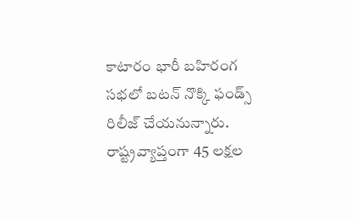కాటారం భారీ బహిరంగ సభలో బటన్ నొక్కి ఫండ్స్ రిలీజ్ చేయనున్నారు. రాష్ట్రవ్యాప్తంగా 45 లక్షల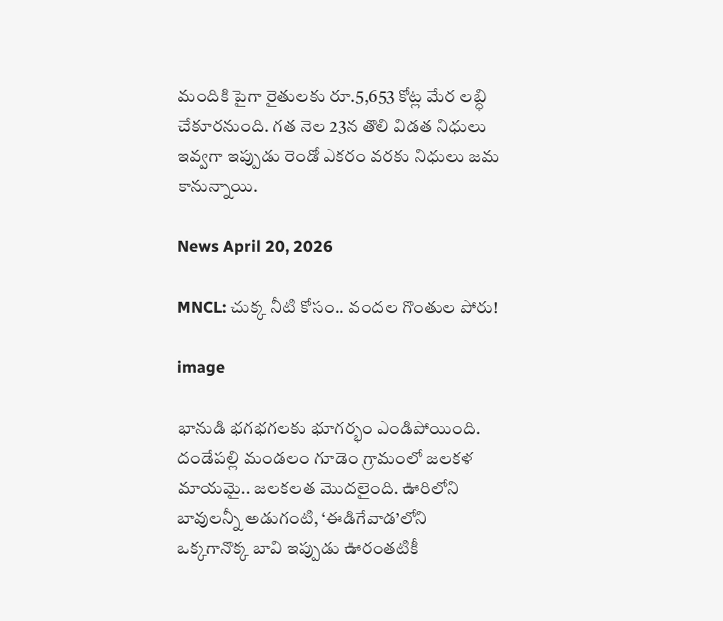మందికి పైగా రైతులకు రూ.5,653 కోట్ల మేర లబ్ధి చేకూరనుంది. గత నెల 23న తొలి విడత నిధులు ఇవ్వగా ఇప్పుడు రెండో ఎకరం వరకు నిధులు జమ కానున్నాయి.

News April 20, 2026

MNCL: చుక్క నీటి కోసం.. వందల గొంతుల పోరు!

image

భానుడి భగభగలకు భూగర్భం ఎండిపోయింది. దండేపల్లి మండలం గూడెం గ్రామంలో జలకళ మాయమై.. జలకలత మొదలైంది. ఊరిలోని బావులన్నీ అడుగంటి, ‘ఈడిగేవాడ’లోని ఒక్కగానొక్క బావి ఇప్పుడు ఊరంతటికీ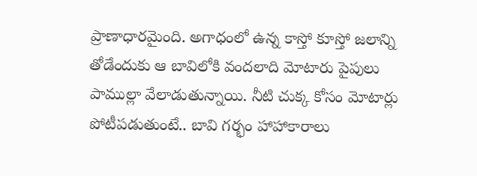ప్రాణాధారమైంది. అగాధంలో ఉన్న కాస్తో కూస్తో జలాన్ని తోడేందుకు ఆ బావిలోకి వందలాది మోటారు పైపులు పాముల్లా వేలాడుతున్నాయి. నీటి చుక్క కోసం మోటార్లు పోటీపడుతుంటే.. బావి గర్భం హాహాకారాలు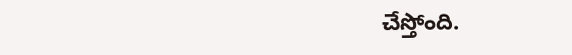చేస్తోంది.